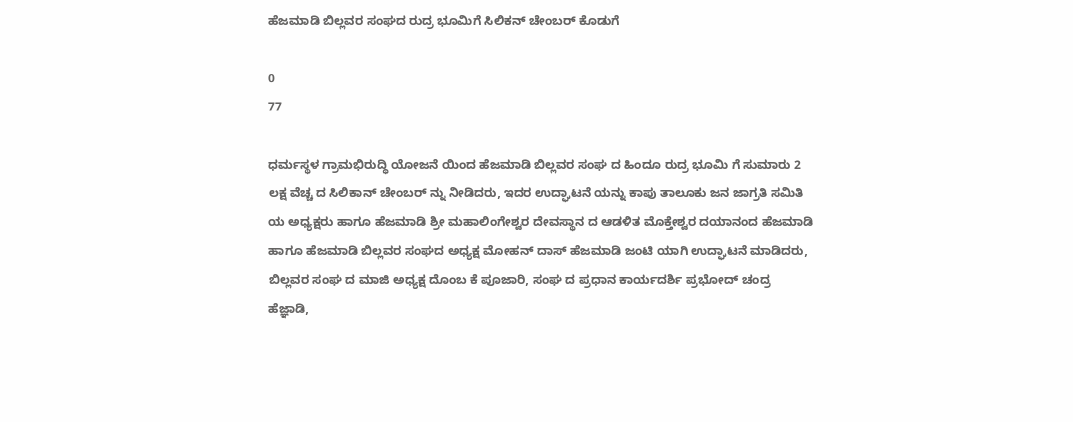ಹೆಜಮಾಡಿ ಬಿಲ್ಲವರ ಸಂಘದ ರುದ್ರ ಭೂಮಿಗೆ ಸಿಲಿಕನ್ ಚೇಂಬರ್ ಕೊಡುಗೆ

0
77

ಧರ್ಮಸ್ಥಳ ಗ್ರಾಮಭಿರುದ್ಧಿ ಯೋಜನೆ ಯಿಂದ ಹೆಜಮಾಡಿ ಬಿಲ್ಲವರ ಸಂಘ ದ ಹಿಂದೂ ರುದ್ರ ಭೂಮಿ ಗೆ ಸುಮಾರು 2 ಲಕ್ಷ ವೆಚ್ಚ ದ ಸಿಲಿಕಾನ್ ಚೇಂಬರ್ ನ್ನು ನೀಡಿದರು, ಇದರ ಉದ್ಘಾಟನೆ ಯನ್ನು ಕಾಪು ತಾಲೂಕು ಜನ ಜಾಗ್ರತಿ ಸಮಿತಿ ಯ ಅಧ್ಯಕ್ಷರು ಹಾಗೂ ಹೆಜಮಾಡಿ ಶ್ರೀ ಮಹಾಲಿಂಗೇಶ್ವರ ದೇವಸ್ಥಾನ ದ ಆಡಳಿತ ಮೊಕ್ತೇಶ್ವರ ದಯಾನಂದ ಹೆಜಮಾಡಿ ಹಾಗೂ ಹೆಜಮಾಡಿ ಬಿಲ್ಲವರ ಸಂಘದ ಅಧ್ಯಕ್ಷ ಮೋಹನ್ ದಾಸ್ ಹೆಜಮಾಡಿ ಜಂಟಿ ಯಾಗಿ ಉದ್ಘಾಟನೆ ಮಾಡಿದರು, ಬಿಲ್ಲವರ ಸಂಘ ದ ಮಾಜಿ ಅಧ್ಯಕ್ಷ ದೊಂಬ ಕೆ ಪೂಜಾರಿ, ಸಂಘ ದ ಪ್ರಧಾನ ಕಾರ್ಯದರ್ಶಿ ಪ್ರಭೋದ್ ಚಂದ್ರ ಹೆಜ್ಞಾಡಿ,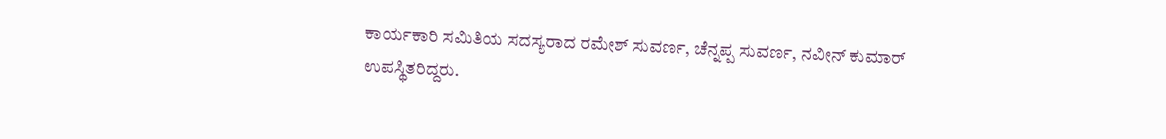ಕಾರ್ಯಕಾರಿ ಸಮಿತಿಯ ಸದಸ್ಯರಾದ ರಮೇಶ್ ಸುವರ್ಣ, ಚೆನ್ನಪ್ಪ ಸುವರ್ಣ, ನವೀನ್ ಕುಮಾರ್ ಉಪಸ್ಥಿತರಿದ್ದರು.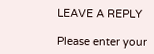LEAVE A REPLY

Please enter your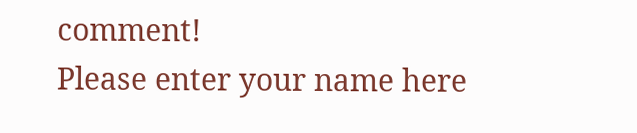comment!
Please enter your name here